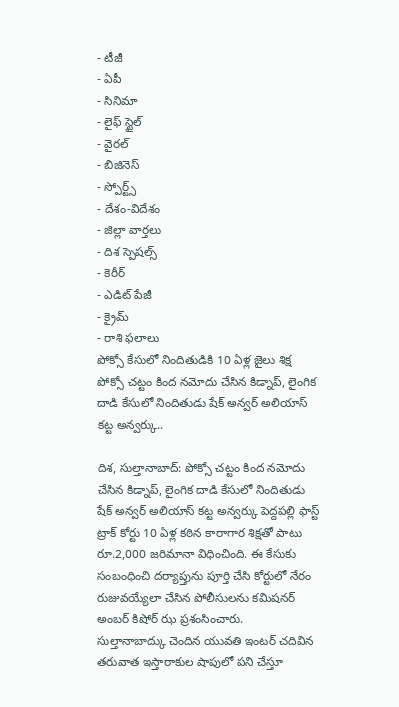- టీజీ
- ఏపీ
- సినిమా
- లైఫ్ స్టైల్
- వైరల్
- బిజినెస్
- స్పోర్ట్స్
- దేశం-విదేశం
- జిల్లా వార్తలు
- దిశ స్పెషల్స్
- కెరీర్
- ఎడిట్ పేజీ
- క్రైమ్
- రాశి ఫలాలు
పోక్సో కేసులో నిందితుడికి 10 ఏళ్ల జైలు శిక్ష
పోక్సో చట్టం కింద నమోదు చేసిన కిడ్నాప్, లైంగిక దాడి కేసులో నిందితుడు షేక్ అన్వర్ అలియాస్ కట్ట అన్వర్కు..

దిశ, సుల్తానాబాద్: పోక్సో చట్టం కింద నమోదు చేసిన కిడ్నాప్, లైంగిక దాడి కేసులో నిందితుడు షేక్ అన్వర్ అలియాస్ కట్ట అన్వర్కు పెద్దపల్లి ఫాస్ట్ ట్రాక్ కోర్టు 10 ఏళ్ల కఠిన కారాగార శిక్షతో పాటు రూ.2,000 జరిమానా విధించింది. ఈ కేసుకు సంబంధించి దర్యాప్తును పూర్తి చేసి కోర్టులో నేరం రుజువయ్యేలా చేసిన పోలీసులను కమిషనర్ అంబర్ కిషోర్ ఝ ప్రశంసించారు.
సుల్తానాబాద్కు చెందిన యువతి ఇంటర్ చదివిన తరువాత ఇస్తారాకుల షాపులో పని చేస్తూ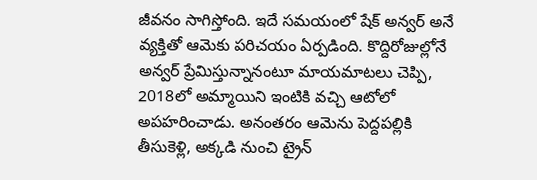జీవనం సాగిస్తోంది. ఇదే సమయంలో షేక్ అన్వర్ అనే వ్యక్తితో ఆమెకు పరిచయం ఏర్పడింది. కొద్దిరోజుల్లోనే అన్వర్ ప్రేమిస్తున్నానంటూ మాయమాటలు చెప్పి, 2018లో అమ్మాయిని ఇంటికి వచ్చి ఆటోలో అపహరించాడు. అనంతరం ఆమెను పెద్దపల్లికి తీసుకెళ్లి, అక్కడి నుంచి ట్రైన్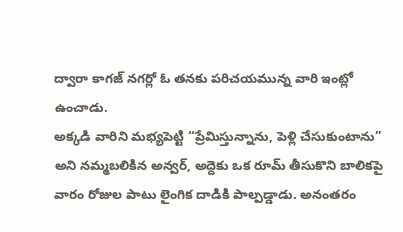ద్వారా కాగజ్ నగర్లో ఓ తనకు పరిచయమున్న వారి ఇంట్లో ఉంచాడు.
అక్కడి వారిని మభ్యపెట్టి “ప్రేమిస్తున్నాను, పెళ్లి చేసుకుంటాను” అని నమ్మబలికిన అన్వర్, అద్దెకు ఒక రూమ్ తీసుకొని బాలికపై వారం రోజుల పాటు లైంగిక దాడికి పాల్పడ్డాడు. అనంతరం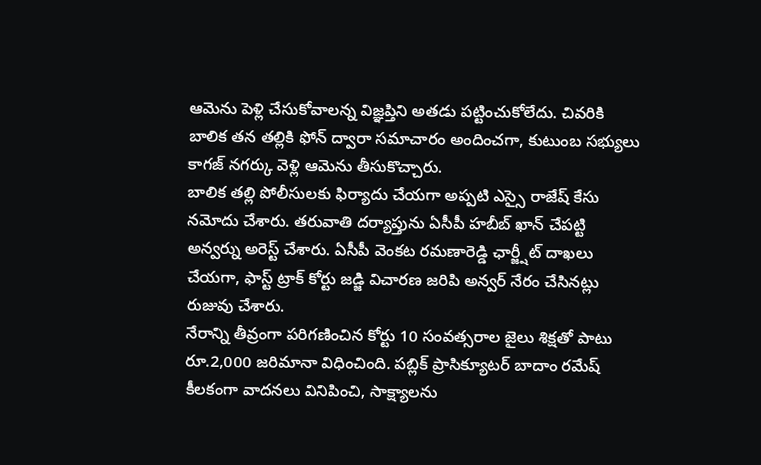ఆమెను పెళ్లి చేసుకోవాలన్న విజ్ఞప్తిని అతడు పట్టించుకోలేదు. చివరికి బాలిక తన తల్లికి ఫోన్ ద్వారా సమాచారం అందించగా, కుటుంబ సభ్యులు కాగజ్ నగర్కు వెళ్లి ఆమెను తీసుకొచ్చారు.
బాలిక తల్లి పోలీసులకు ఫిర్యాదు చేయగా అప్పటి ఎస్సై రాజేష్ కేసు నమోదు చేశారు. తరువాతి దర్యాప్తును ఏసీపీ హబీబ్ ఖాన్ చేపట్టి అన్వర్ను అరెస్ట్ చేశారు. ఏసీపీ వెంకట రమణారెడ్డి ఛార్జ్షీట్ దాఖలు చేయగా, ఫాస్ట్ ట్రాక్ కోర్టు జడ్జి విచారణ జరిపి అన్వర్ నేరం చేసినట్లు రుజువు చేశారు.
నేరాన్ని తీవ్రంగా పరిగణించిన కోర్టు 10 సంవత్సరాల జైలు శిక్షతో పాటు రూ.2,000 జరిమానా విధించింది. పబ్లిక్ ప్రాసిక్యూటర్ బాదాం రమేష్ కీలకంగా వాదనలు వినిపించి, సాక్ష్యాలను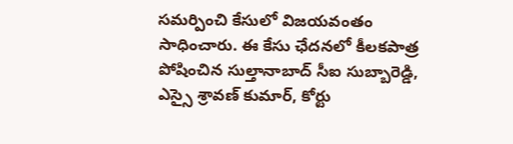సమర్పించి కేసులో విజయవంతం సాధించారు. ఈ కేసు ఛేదనలో కీలకపాత్ర పోషించిన సుల్తానాబాద్ సీఐ సుబ్బారెడ్డి, ఎస్సై శ్రావణ్ కుమార్, కోర్టు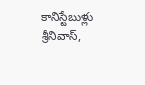కానిస్టేబుళ్లు శ్రీనివాస్,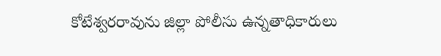కోటేశ్వరరావును జిల్లా పోలీసు ఉన్నతాధికారులు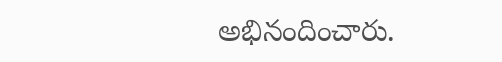అభినందించారు.